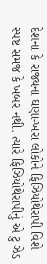દેશના કે રાજ્યના ઘણા-ખરા લોકોને ફિઝિયોથેરાપી વિશે સ્પષ્ટ સમજ કે ખબર નથી. ત્યારે ફિઝિયોથેરાપીનું એ ટુ ઝેડ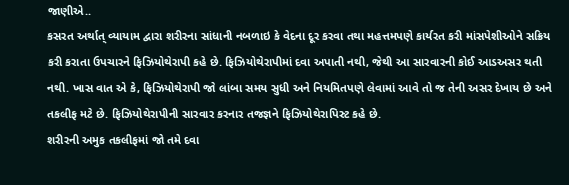જાણીએ..
કસરત અર્થાત્ વ્યાયામ દ્વારા શરીરના સાંધાની નબળાઇ કે વેદના દૂર કરવા તથા મહત્તમપણે કાર્યરત કરી માંસપેશીઓને સક્રિય કરી કરાતા ઉપચારને ફિઝિયોથેરાપી કહે છે. ફિઝિયોથેરાપીમાં દવા અપાતી નથી, જેથી આ સારવારની કોઈ આડઅસર થતી નથી. ખાસ વાત એ કે, ફિઝિયોથેરાપી જો લાંબા સમય સુધી અને નિયમિતપણે લેવામાં આવે તો જ તેની અસર દેખાય છે અને તકલીફ મટે છે. ફિઝિયોથેરાપીની સારવાર કરનાર તજજ્ઞને ફિઝિયોથેરાપિસ્ટ કહે છે.
શરીરની અમુક તકલીફમાં જો તમે દવા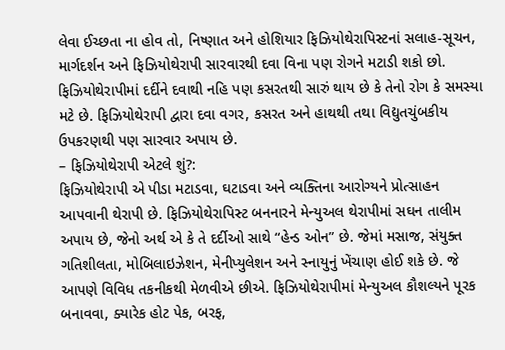લેવા ઈચ્છતા ના હોવ તો, નિષ્ણાત અને હોશિયાર ફિઝિયોથેરાપિસ્ટનાં સલાહ-સૂચન, માર્ગદર્શન અને ફિઝિયોથેરાપી સારવારથી દવા વિના પણ રોગને મટાડી શકો છો. ફિઝિયોથેરાપીમાં દર્દીને દવાથી નહિ પણ કસરતથી સારું થાય છે કે તેનો રોગ કે સમસ્યા મટે છે. ફિઝિયોથેરાપી દ્વારા દવા વગર, કસરત અને હાથથી તથા વિદ્યુતચુંબકીય ઉપકરણથી પણ સારવાર અપાય છે.
– ફિઝિયોથેરાપી એટલે શું?:
ફિઝિયોથેરાપી એ પીડા મટાડવા, ઘટાડવા અને વ્યક્તિના આરોગ્યને પ્રોત્સાહન આપવાની થેરાપી છે. ફિઝિયોથેરાપિસ્ટ બનનારને મેન્યુઅલ થેરાપીમાં સઘન તાલીમ અપાય છે, જેનો અર્થ એ કે તે દર્દીઓ સાથે “હેન્ડ ઓન” છે. જેમાં મસાજ, સંયુક્ત ગતિશીલતા, મોબિલાઇઝેશન, મેનીપ્યુલેશન અને સ્નાયુનું ખેંચાણ હોઈ શકે છે. જે આપણે વિવિધ તકનીકથી મેળવીએ છીએ. ફિઝિયોથેરાપીમાં મેન્યુઅલ કૌશલ્યને પૂરક બનાવવા, ક્યારેક હોટ પેક, બરફ,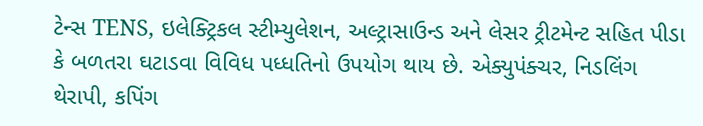ટેન્સ TENS, ઇલેક્ટ્રિકલ સ્ટીમ્યુલેશન, અલ્ટ્રાસાઉન્ડ અને લેસર ટ્રીટમેન્ટ સહિત પીડા કે બળતરા ઘટાડવા વિવિધ પધ્ધતિનો ઉપયોગ થાય છે. એક્યુપંક્ચર, નિડલિંગ થેરાપી, કપિંગ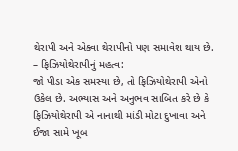થેરાપી અને એક્વા થેરાપીનો પણ સમાવેશ થાય છે.
– ફિઝિયોથેરાપીનું મહત્વ:
જો પીડા એક સમસ્યા છે, તો ફિઝિયોથેરાપી એનો ઉકેલ છે. અભ્યાસ અને અનુભવ સાબિત કરે છે કે ફિઝિયોથેરાપી એ નાનાથી માંડી મોટા દુખાવા અને ઈજા સામે ખૂબ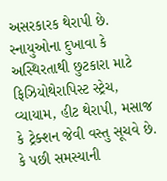અસરકારક થેરાપી છે. સ્નાયુઓના દુખાવા કે અસ્થિરતાથી છુટકારા માટે ફિઝિયોથેરાપિસ્ટ સ્ટ્રેચ, વ્યાયામ, હીટ થેરાપી, મસાજ કે ટ્રેક્શન જેવી વસ્તુ સૂચવે છે. કે પછી સમસ્યાની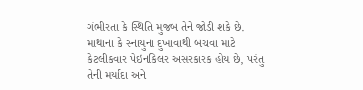ગંભીરતા કે સ્થિતિ મુજબ તેને જોડી શકે છે. માથાના કે સ્નાયુના દુખાવાથી બચવા માટે કેટલીકવાર પેઇનકિલર અસરકારક હોય છે, પરંતુ તેની મર્યાદા અને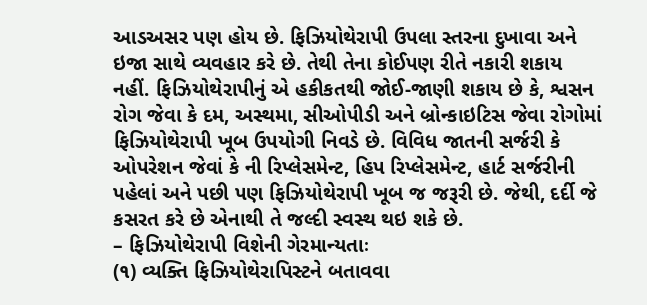આડઅસર પણ હોય છે. ફિઝિયોથેરાપી ઉપલા સ્તરના દુખાવા અને ઇજા સાથે વ્યવહાર કરે છે. તેથી તેના કોઈપણ રીતે નકારી શકાય નહીં. ફિઝિયોથેરાપીનું એ હકીકતથી જોઈ-જાણી શકાય છે કે, શ્વસન રોગ જેવા કે દમ, અસ્થમા, સીઓપીડી અને બ્રોન્કાઇટિસ જેવા રોગોમાં ફિઝિયોથેરાપી ખૂબ ઉપયોગી નિવડે છે. વિવિધ જાતની સર્જરી કે ઓપરેશન જેવાં કે ની રિપ્લેસમેન્ટ, હિપ રિપ્લેસમેન્ટ, હાર્ટ સર્જરીની પહેલાં અને પછી પણ ફિઝિયોથેરાપી ખૂબ જ જરૂરી છે. જેથી, દર્દી જે કસરત કરે છે એનાથી તે જલ્દી સ્વસ્થ થઇ શકે છે.
– ફિઝિયોથેરાપી વિશેની ગેરમાન્યતાઃ
(૧) વ્યક્તિ ફિઝિયોથેરાપિસ્ટને બતાવવા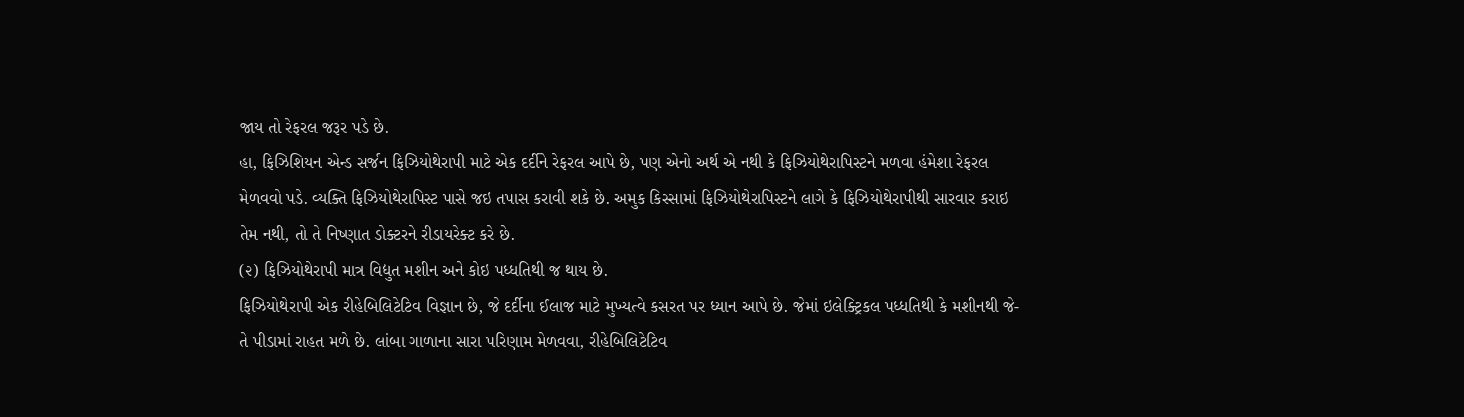જાય તો રેફરલ જરૂર પડે છે.
હા, ફિઝિશિયન એન્ડ સર્જન ફિઝિયોથેરાપી માટે એક દર્દીને રેફરલ આપે છે, પણ એનો અર્થ એ નથી કે ફિઝિયોથેરાપિસ્ટને મળવા હંમેશા રેફરલ મેળવવો પડે. વ્યક્તિ ફિઝિયોથેરાપિસ્ટ પાસે જઇ તપાસ કરાવી શકે છે. અમુક કિસ્સામાં ફિઝિયોથેરાપિસ્ટને લાગે કે ફિઝિયોથેરાપીથી સારવાર કરાઇ તેમ નથી, તો તે નિષ્ણાત ડોક્ટરને રીડાયરેક્ટ કરે છે.
(૨) ફિઝિયોથેરાપી માત્ર વિદ્યુત મશીન અને કોઇ પધ્ધતિથી જ થાય છે.
ફિઝિયોથેરાપી એક રીહેબિલિટેટિવ વિજ્ઞાન છે, જે દર્દીના ઈલાજ માટે મુખ્યત્વે કસરત પર ધ્યાન આપે છે. જેમાં ઇલેક્ટ્રિકલ પધ્ધતિથી કે મશીનથી જે-તે પીડામાં રાહત મળે છે. લાંબા ગાળાના સારા પરિણામ મેળવવા, રીહેબિલિટેટિવ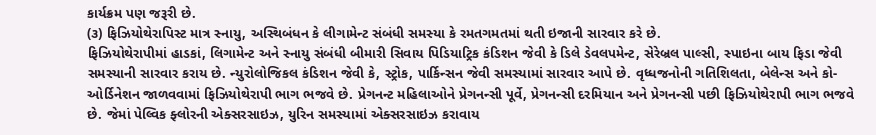કાર્યક્રમ પણ જરૂરી છે.
(૩) ફિઝિયોથેરાપિસ્ટ માત્ર સ્નાયુ, અસ્થિબંધન કે લીગામેન્ટ સંબંધી સમસ્યા કે રમતગમતમાં થતી ઇજાની સારવાર કરે છે.
ફિઝિયોથેરાપીમાં હાડકાં, લિગામેન્ટ અને સ્નાયુ સંબંધી બીમારી સિવાય પિડિયાટ્રિક કંડિશન જેવી કે ડિલે ડેવલપમેન્ટ, સેરેબ્રલ પાલ્સી, સ્પાઇના બાય ફિડા જેવી સમસ્યાની સારવાર કરાય છે. ન્યુરોલોજિકલ કંડિશન જેવી કે, સ્ટ્રોક, પાર્કિન્સન જેવી સમસ્યામાં સારવાર આપે છે. વૃધ્ધજનોની ગતિશિલતા, બેલેન્સ અને કો-ઓર્ડિનેશન જાળવવામાં ફિઝિયોથેરાપી ભાગ ભજવે છે. પ્રેગનન્ટ મહિલાઓને પ્રેગનન્સી પૂર્વે, પ્રેગનન્સી દરમિયાન અને પ્રેગનન્સી પછી ફિઝિયોથેરાપી ભાગ ભજવે છે. જેમાં પેલ્વિક ફ્લોરની એક્સરસાઇઝ, યુરિન સમસ્યામાં એક્સરસાઇઝ કરાવાય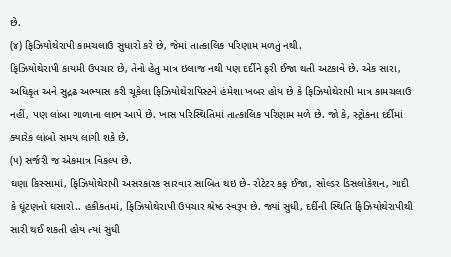છે.
(૪) ફિઝિયોથેરાપી કામચલાઉ સુધારો કરે છે, જેમાં તાત્કાલિક પરિણામ મળતું નથી.
ફિઝિયોથેરાપી કાયમી ઉપચાર છે, તેનો હેતુ માત્ર ઇલાજ નથી પણ દર્દીને ફરી ઈજા થતી અટકાવે છે. એક સારા, અધિકૃત અને સુદ્રઢ અભ્યાસ કરી ચૂકેલા ફિઝિયોથેરાપિસ્ટને હંમેશા ખબર હોય છે કે ફિઝિયોથેરાપી માત્ર કામચલાઉ નહીં, પણ લાંબા ગાળાના લાભ આપે છે. ખાસ પરિસ્થિતિમાં તાત્કાલિક પરિણામ મળે છે. જો કે, સ્ટ્રોકના દર્દીમાં ક્યારેક લાંબો સમય લાગી શકે છે.
(૫) સર્જરી જ એકમાત્ર વિકલ્પ છે.
ઘણા કિસ્સામાં, ફિઝિયોથેરાપી અસરકારક સારવાર સાબિત થઇ છે- રોટેટર કફ ઈજા, સોલ્ડર ડિસલોકેશન, ગાદી કે ઘૂંટણનો ઘસારો.. હકીકતમાં, ફિઝિયોથેરાપી ઉપચાર શ્રેષ્ઠ સ્વરૂપ છે. જ્યાં સુધી, દર્દીની સ્થિતિ ફિઝિયોથેરાપીથી સારી થઈ શકતી હોય ત્યાં સુધી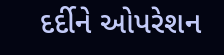દર્દીને ઓપરેશન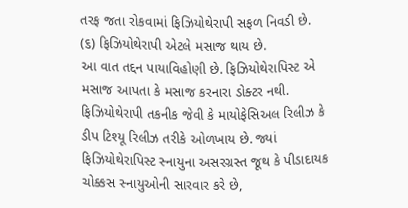તરફ જતા રોકવામાં ફિઝિયોથેરાપી સફળ નિવડી છે.
(૬) ફિઝિયોથેરાપી એટલે મસાજ થાય છે.
આ વાત તદ્દન પાયાવિહોણી છે. ફિઝિયોથેરાપિસ્ટ એ મસાજ આપતા કે મસાજ કરનારા ડોક્ટર નથી. ફિઝિયોથેરાપી તકનીક જેવી કે માયોફેસિઅલ રિલીઝ કે ડીપ ટિશ્યૂ રિલીઝ તરીકે ઓળખાય છે. જ્યાં ફિઝિયોથેરાપિસ્ટ સ્નાયુના અસરગ્રસ્ત જૂથ કે પીડાદાયક ચોક્કસ સ્નાયુઓની સારવાર કરે છે,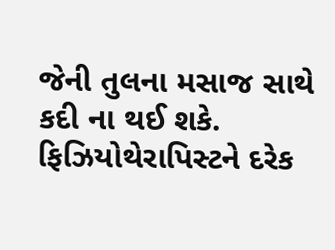જેની તુલના મસાજ સાથે કદી ના થઈ શકે. ફિઝિયોથેરાપિસ્ટને દરેક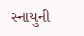સ્નાયુની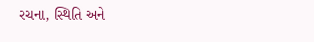રચના, સ્થિતિ અને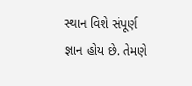સ્થાન વિશે સંપૂર્ણ જ્ઞાન હોય છે. તેમણે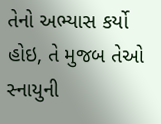તેનો અભ્યાસ કર્યો હોઇ, તે મુજબ તેઓ સ્નાયુની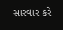સારવાર કરે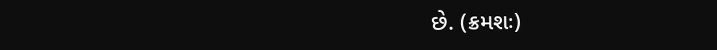છે. (ક્રમશઃ)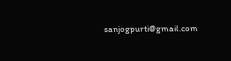sanjogpurti@gmail.com